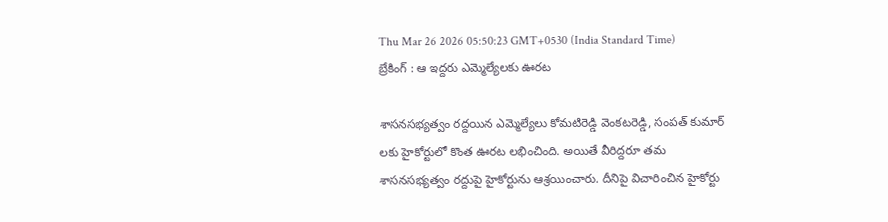Thu Mar 26 2026 05:50:23 GMT+0530 (India Standard Time)
బ్రేకింగ్ : ఆ ఇద్దరు ఎమ్మెల్యేలకు ఊరట

శాసనసభ్యత్వం రద్దయిన ఎమ్మెల్యేలు కోమటిరెడ్డి వెంకటరెడ్డి, సంపత్ కుమార్ లకు హైకోర్టులో కొంత ఊరట లభించింది. అయితే వీరిద్దరూ తమ శాసనసభ్యత్వం రద్దుపై హైకోర్టును ఆశ్రయించారు. దీనిపై విచారించిన హైకోర్టు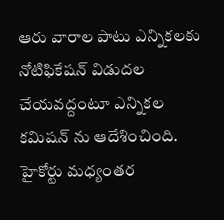ఆరు వారాల పాటు ఎన్నికలకు నోటిఫికేషన్ విడుదల చేయవద్దంటూ ఎన్నికల కమిషన్ ను ఆదేశించింది. హైకోర్టు మధ్యంతర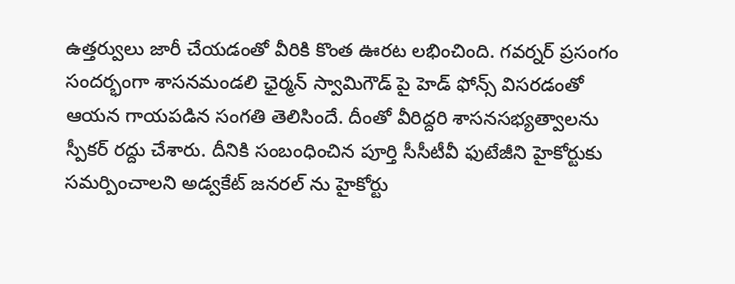ఉత్తర్వులు జారీ చేయడంతో వీరికి కొంత ఊరట లభించింది. గవర్నర్ ప్రసంగం సందర్భంగా శాసనమండలి ఛైర్మన్ స్వామిగౌడ్ పై హెడ్ ఫోన్స్ విసరడంతో ఆయన గాయపడిన సంగతి తెలిసిందే. దీంతో వీరిద్దరి శాసనసభ్యత్వాలను స్పీకర్ రద్దు చేశారు. దీనికి సంబంధించిన పూర్తి సీసీటీవీ ఫుటేజీని హైకోర్టుకు సమర్పించాలని అడ్వకేట్ జనరల్ ను హైకోర్టు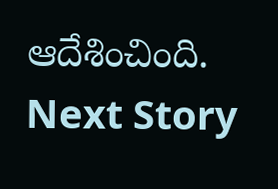ఆదేశించింది.
Next Story